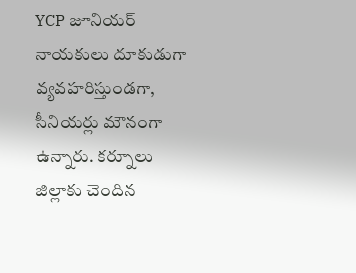YCP జూనియర్ నాయకులు దూకుడుగా వ్యవహరిస్తుండగా, సీనియర్లు మౌనంగా ఉన్నారు. కర్నూలు జిల్లాకు చెందిన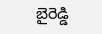బైరెడ్డి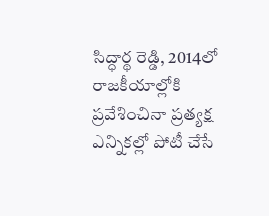సిద్ధార్థ రెడ్డి, 2014లో రాజకీయాల్లోకి ప్రవేశించినా ప్రత్యక్ష ఎన్నికల్లో పోటీ చేసే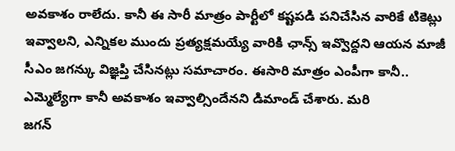అవకాశం రాలేదు. కానీ ఈ సారీ మాత్రం పార్టీలో కష్టపడి పనిచేసిన వారికే టికెట్లు ఇవ్వాలని, ఎన్నికల ముందు ప్రత్యక్షమయ్యే వారికి ఛాన్స్ ఇవ్వొద్దని ఆయన మాజీ సీఎం జగన్కు విజ్ఞప్తి చేసినట్లు సమాచారం. ఈసారి మాత్రం ఎంపీగా కానీ.. ఎమ్మెల్యేగా కానీ అవకాశం ఇవ్వాల్సిందేనని డిమాండ్ చేశారు. మరి
జగన్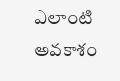ఎలాంటి అవకాశం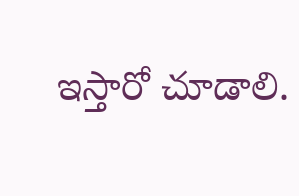ఇస్తారో చూడాలి.